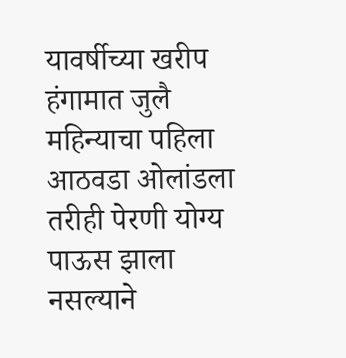यावर्षीच्या खरीप हंगामात जुलै महिन्याचा पहिला आठवडा ओलांडला तरीही पेरणी योग्य पाऊस झाला नसल्याने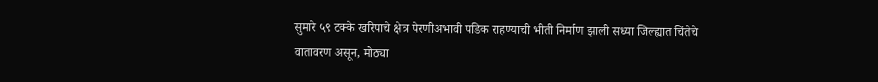सुमारे ५९ टक्के खरिपाचे क्षेत्र पेरणीअभावी पडिक राहण्याची भीती निर्माण झाली सध्या जिल्ह्यात चिंतेचे वातावरण असून, मोठ्या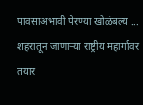पावसाअभावी पेरण्या खोळंबल्य ...
शहरातून जाणाऱ्या राष्ट्रीय महार्गावर तयार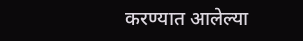करण्यात आलेल्या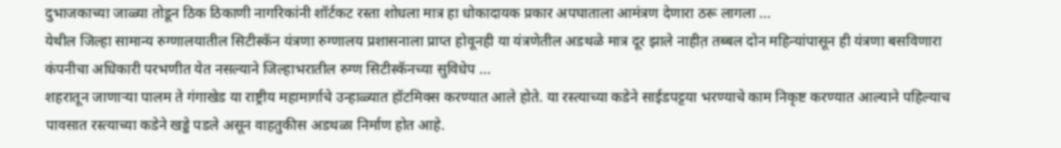दुभाजकाच्या जाळ्या तोडून ठिक ठिकाणी नागरिकांनी शॉर्टकट रस्ता शोधला मात्र हा धोकादायक प्रकार अपघाताला आमंत्रण देणारा ठरू लागला ...
येथील जिल्हा सामान्य रुग्णालयातील सिटीस्कॅन यंत्रणा रुग्णालय प्रशासनाला प्राप्त होवूनही या यंत्रणेतील अडथळे मात्र दूर झाले नाहीत़ तब्बल दोन महिन्यांपासून ही यंत्रणा बसविणारा कंपनीचा अधिकारी परभणीत येत नसल्याने जिल्हाभरातील रुग्ण सिटीस्कॅनच्या सुविधेप ...
शहरातून जाणाऱ्या पालम ते गंगाखेड या राष्ट्रीय महामार्गाचे उन्हाळ्यात हॉटमिक्स करण्यात आले होते. या रस्त्याच्या कडेने साईडपट्टया भरण्याचे काम निकृष्ट करण्यात आल्याने पहिल्याच पावसात रस्त्याच्या कडेने खड्डे पडले असून वाहतुकीस अडथळा निर्माण होत आहे.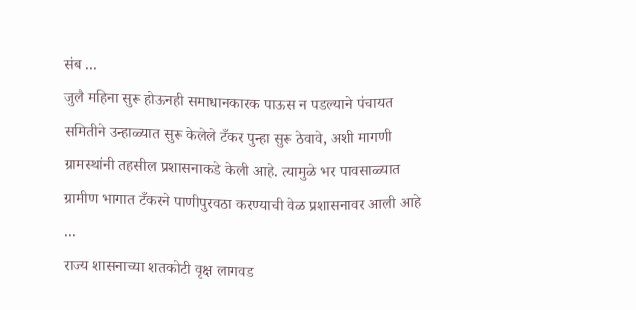संब ...
जुलै महिना सुरू होऊनही समाधानकारक पाऊस न पडल्याने पंचायत समितीने उन्हाळ्यात सुरू केलेले टँकर पुन्हा सुरू ठेवावे, अशी मागणी ग्रामस्थांनी तहसील प्रशासनाकडे केली आहे. त्यामुळे भर पावसाळ्यात ग्रामीण भागात टँकरने पाणीपुरवठा करण्याची वेळ प्रशासनावर आली आहे ...
राज्य शासनाच्या शतकोटी वृक्ष लागवड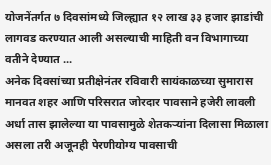योजनेंतर्गत ७ दिवसांमध्ये जिल्ह्यात १२ लाख ३३ हजार झाडांची लागवड करण्यात आली असल्याची माहिती वन विभागाच्या वतीने देण्यात ...
अनेक दिवसांच्या प्रतीक्षेनंतर रविवारी सायंकाळच्या सुमारास मानवत शहर आणि परिसरात जोरदार पावसाने हजेरी लावली अर्धा तास झालेल्या या पावसामुळे शेतकऱ्यांना दिलासा मिळाला असला तरी अजूनही पेरणीयोग्य पावसाची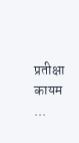प्रतीक्षा कायम ...